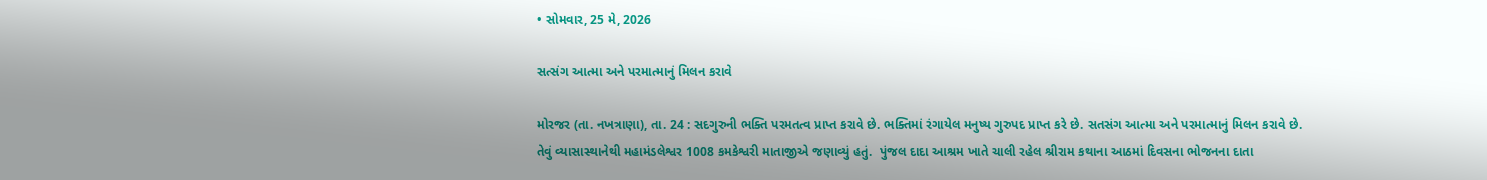• સોમવાર, 25 મે, 2026

સત્સંગ આત્મા અને પરમાત્માનું મિલન કરાવે

મોરજર (તા. નખત્રાણા), તા. 24 : સદગુરુની ભક્તિ પરમતત્વ પ્રાપ્ત કરાવે છે. ભક્તિમાં રંગાયેલ મનુષ્ય ગુરુપદ પ્રાપ્ત કરે છે. સતસંગ આત્મા અને પરમાત્માનું મિલન કરાવે છે. તેવું વ્યાસાસ્થાનેથી મહામંડલેશ્વર 1008 કમકેશ્વરી માતાજીએ જણાવ્યું હતું.  પુંજલ દાદા આશ્રમ ખાતે ચાલી રહેલ શ્રીરામ કથાના આઠમાં દિવસના ભોજનના દાતા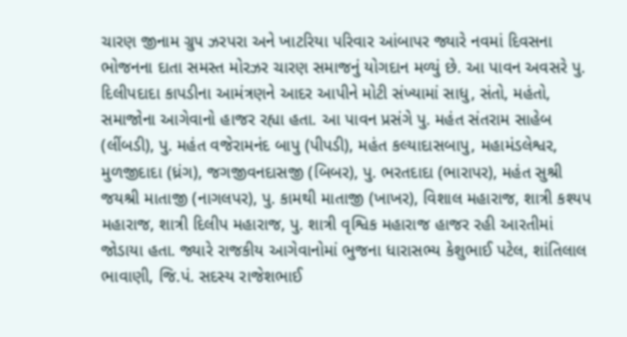ચારણ જીનામ ગ્રુપ ઝરપરા અને ખાટરિયા પરિવાર આંબાપર જ્યારે નવમાં દિવસના ભોજનના દાતા સમસ્ત મોરઝર ચારણ સમાજનું યોગદાન મળ્યું છે. આ પાવન અવસરે પુ. દિલીપદાદા કાપડીના આમંત્રણને આદર આપીને મોટી સંખ્યામાં સાધુ, સંતો, મહંતો, સમાજોના આગેવાનો હાજર રહ્યા હતા. આ પાવન પ્રસંગે પુ. મહંત સંતરામ સાહેબ (લીંબડી), પુ. મહંત વજેરામનંદ બાપુ (પીપડી), મહંત કલ્યાદાસબાપુ, મહામંડલેશ્વર, મુળજીદાદા (ધ્રંગ), જગજીવનદાસજી (બિબર), પુ. ભરતદાદા (ભારાપર), મહંત સુશ્રી જયશ્રી માતાજી (નાગલપર), પુ. કામથી માતાજી (ખાખર), વિશાલ મહારાજ, શાત્રી કશ્યપ મહારાજ, શાત્રી દિલીપ મહારાજ, પુ. શાત્રી વૃશ્વિક મહારાજ હાજર રહી આરતીમાં જોડાયા હતા. જ્યારે રાજકીય આગેવાનોમાં ભુજના ધારાસભ્ય કેશુભાઈ પટેલ, શાંતિલાલ ભાવાણી, જિ.પં. સદસ્ય રાજેશભાઈ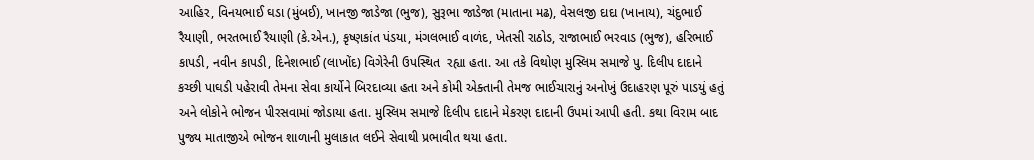આહિર, વિનયભાઈ ઘડા (મુંબઈ), ખાનજી જાડેજા (ભુજ), સુરૂભા જાડેજા (માતાના મઢ), વેસલજી દાદા (ખાનાય), ચંદુભાઈ રૈયાણી, ભરતભાઈ રૈયાણી (કે.એન.), કૃષ્ણકાંત પંડયા, મંગલભાઈ વાળંદ, ખેતસી રાઠોડ, રાજાભાઈ ભરવાડ (ભુજ), હરિભાઈ કાપડી, નવીન કાપડી, દિનેશભાઈ (લાખોંદ) વિગેરેની ઉપસ્થિત  રહ્યા હતા. આ તકે વિથોણ મુસ્લિમ સમાજે પુ. દિલીપ દાદાને કચ્છી પાઘડી પહેરાવી તેમના સેવા કાર્યોને બિરદાવ્યા હતા અને કોમી એક્તાની તેમજ ભાઈચારાનું અનોખું ઉદાહરણ પૂરું પાડયું હતું અને લોકોને ભોજન પીરસવામાં જોડાયા હતા. મુસ્લિમ સમાજે દિલીપ દાદાને મેકરણ દાદાની ઉપમાં આપી હતી. કથા વિરામ બાદ પુજ્ય માતાજીએ ભોજન શાળાની મુલાકાત લઈને સેવાથી પ્રભાવીત થયા હતા.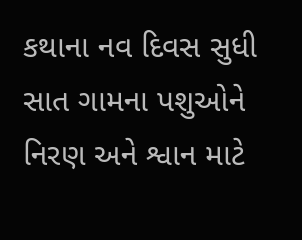કથાના નવ દિવસ સુધી સાત ગામના પશુઓને નિરણ અને શ્વાન માટે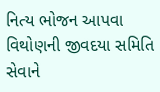નિત્ય ભોજન આપવા વિથોણની જીવદયા સમિતિ સેવાને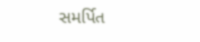સમર્પિત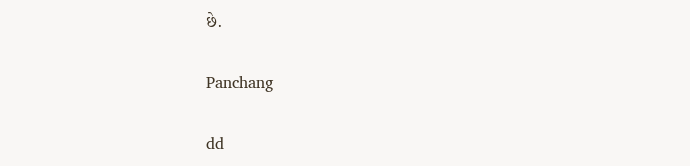છે.

Panchang

dd